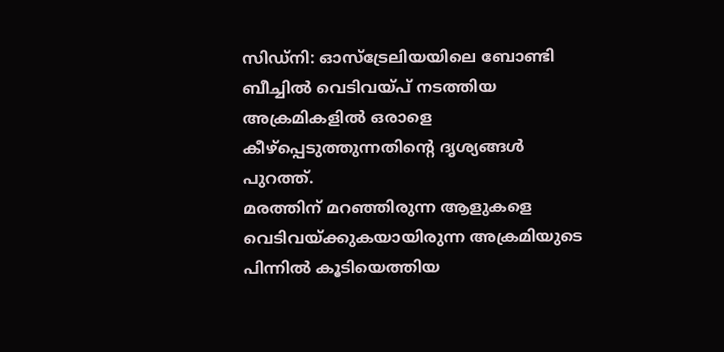സിഡ്നി: ഓസ്ട്രേലിയയിലെ ബോണ്ടി ബീച്ചിൽ വെടിവയ്പ് നടത്തിയ അക്രമികളിൽ ഒരാളെ കീഴ്പ്പെടുത്തുന്നതിന്റെ ദൃശ്യങ്ങൾ പുറത്ത്.
മരത്തിന് മറഞ്ഞിരുന്ന ആളുകളെ വെടിവയ്ക്കുകയായിരുന്ന അക്രമിയുടെ പിന്നിൽ കൂടിയെത്തിയ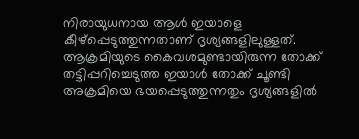നിരായുധനായ ആൾ ഇയാളെ കീഴ്പ്പെടുത്തുന്നതാണ് ദൃശ്യങ്ങളിലുള്ളത്.
ആക്രമിയുടെ കൈവശമുണ്ടായിരുന്ന തോക്ക് തട്ടിപ്പറിച്ചെടുത്ത ഇയാൾ തോക്ക് ചൂണ്ടി അക്രമിയെ ഭയപ്പെടുത്തുന്നതും ദൃശ്യങ്ങളിൽ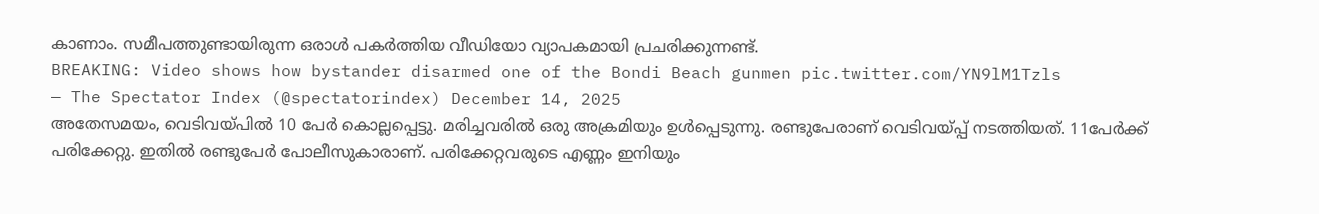കാണാം. സമീപത്തുണ്ടായിരുന്ന ഒരാൾ പകർത്തിയ വീഡിയോ വ്യാപകമായി പ്രചരിക്കുന്നണ്ട്.
BREAKING: Video shows how bystander disarmed one of the Bondi Beach gunmen pic.twitter.com/YN9lM1Tzls
— The Spectator Index (@spectatorindex) December 14, 2025
അതേസമയം, വെടിവയ്പിൽ 10 പേർ കൊല്ലപ്പെട്ടു. മരിച്ചവരിൽ ഒരു അക്രമിയും ഉൾപ്പെടുന്നു. രണ്ടുപേരാണ് വെടിവയ്പ്പ് നടത്തിയത്. 11പേർക്ക് പരിക്കേറ്റു. ഇതിൽ രണ്ടുപേർ പോലീസുകാരാണ്. പരിക്കേറ്റവരുടെ എണ്ണം ഇനിയും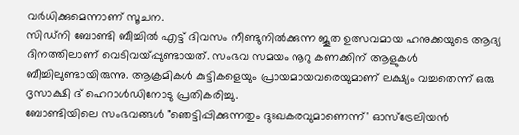വർധിക്കുമെന്നാണ് സൂചന.
സിഡ്നി ബോണ്ടി ബീച്ചിൽ എട്ട് ദിവസം നീണ്ടുനിൽക്കുന്ന ജൂത ഉത്സവമായ ഹനുക്കയുടെ ആദ്യ ദിനത്തിലാണ് വെടിവയ്പ്പുണ്ടായത്. സംഭവ സമയം നൂറു കണക്കിന് ആളുകൾ ബീച്ചിലുണ്ടായിരുന്നു. ആക്രമികൾ കുട്ടികളെയും പ്രായമായവരെയുമാണ് ലക്ഷ്യം വച്ചതെന്ന് ഒരു ദൃസാക്ഷി ദ് ഹെറാൾഡിനോടു പ്രതികരിച്ചു.
ബോണ്ടിയിലെ സംഭവങ്ങൾ "ഞെട്ടിപ്പിക്കുന്നതും ദുഃഖകരവുമാണെന്ന്' ഓസ്ട്രേലിയൻ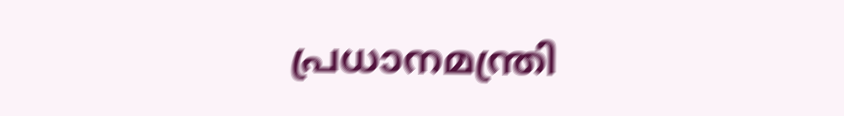പ്രധാനമന്ത്രി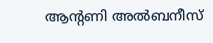ആന്റണി അൽബനീസ്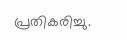പ്രതികരിച്ചു.